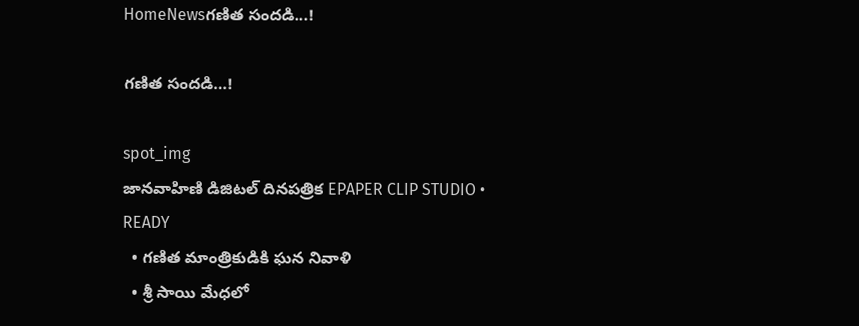HomeNewsగణిత సందడి...!

గణిత సందడి…!

spot_img
జానవాహిణి డిజిటల్ దినపత్రిక EPAPER CLIP STUDIO • READY
  • గణిత మాంత్రికుడికి ఘన నివాళి
  • శ్రీ సాయి మేధలో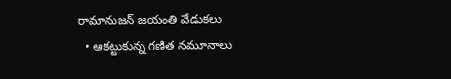రామానుజన్ జయంతి వేడుకలు
  • ఆకట్టుకున్న గణిత నమూనాలు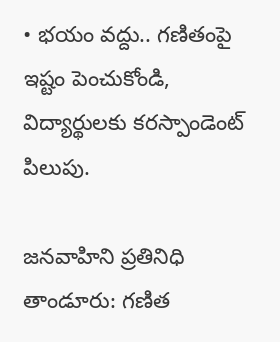• భయం వద్దు.. గణితంపై ఇష్టం పెంచుకోండి, విద్యార్థులకు కరస్పాండెంట్ పిలుపు.

జనవాహిని ప్రతినిధి తాండూరు: గణిత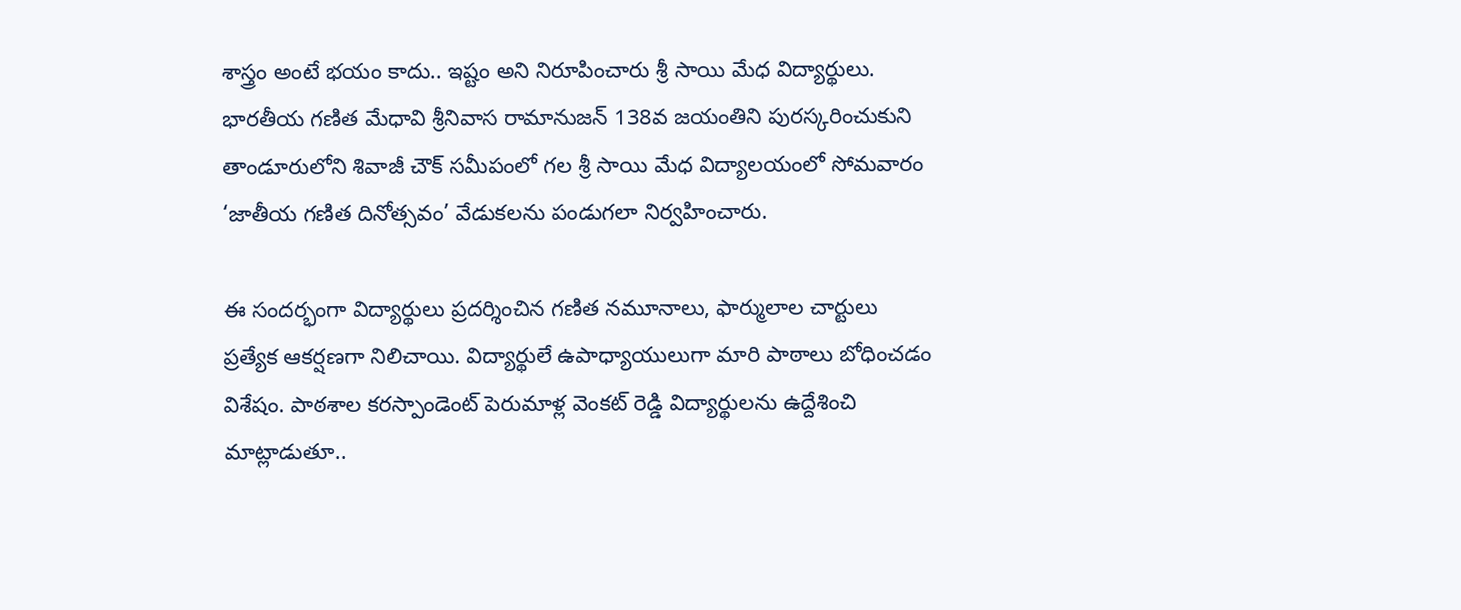శాస్త్రం అంటే భయం కాదు.. ఇష్టం అని నిరూపించారు శ్రీ సాయి మేధ విద్యార్థులు. భారతీయ గణిత మేధావి శ్రీనివాస రామానుజన్ 138వ జయంతిని పురస్కరించుకుని తాండూరులోని శివాజీ చౌక్ సమీపంలో గల శ్రీ సాయి మేధ విద్యాలయంలో సోమవారం ‘జాతీయ గణిత దినోత్సవం’ వేడుకలను పండుగలా నిర్వహించారు.

ఈ సందర్భంగా విద్యార్థులు ప్రదర్శించిన గణిత నమూనాలు, ఫార్ములాల చార్టులు ప్రత్యేక ఆకర్షణగా నిలిచాయి. విద్యార్థులే ఉపాధ్యాయులుగా మారి పాఠాలు బోధించడం విశేషం. పాఠశాల కరస్పాండెంట్ పెరుమాళ్ల వెంకట్ రెడ్డి విద్యార్థులను ఉద్దేశించి మాట్లాడుతూ..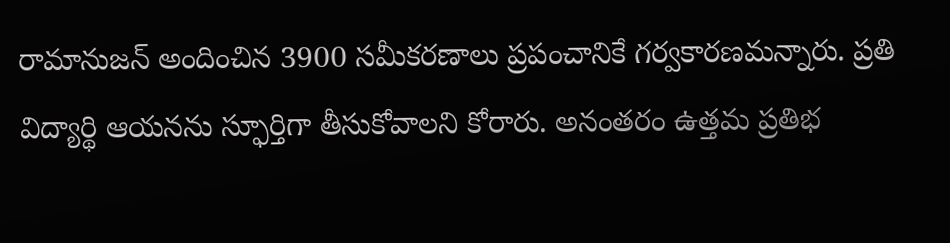రామానుజన్ అందించిన 3900 సమీకరణాలు ప్రపంచానికే గర్వకారణమన్నారు. ప్రతి విద్యార్థి ఆయనను స్ఫూర్తిగా తీసుకోవాలని కోరారు. అనంతరం ఉత్తమ ప్రతిభ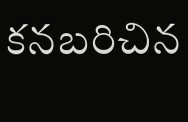కనబరిచిన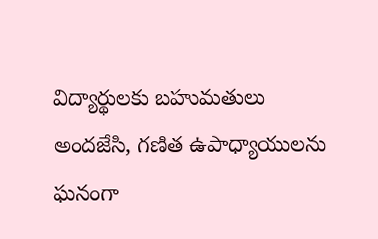విద్యార్థులకు బహుమతులు అందజేసి, గణిత ఉపాధ్యాయులను ఘనంగా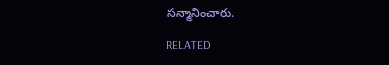సన్మానించారు.

RELATED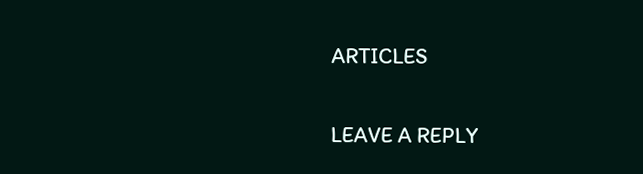ARTICLES

LEAVE A REPLY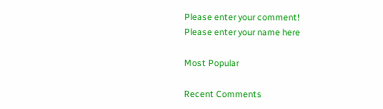Please enter your comment!
Please enter your name here

Most Popular

Recent Comments